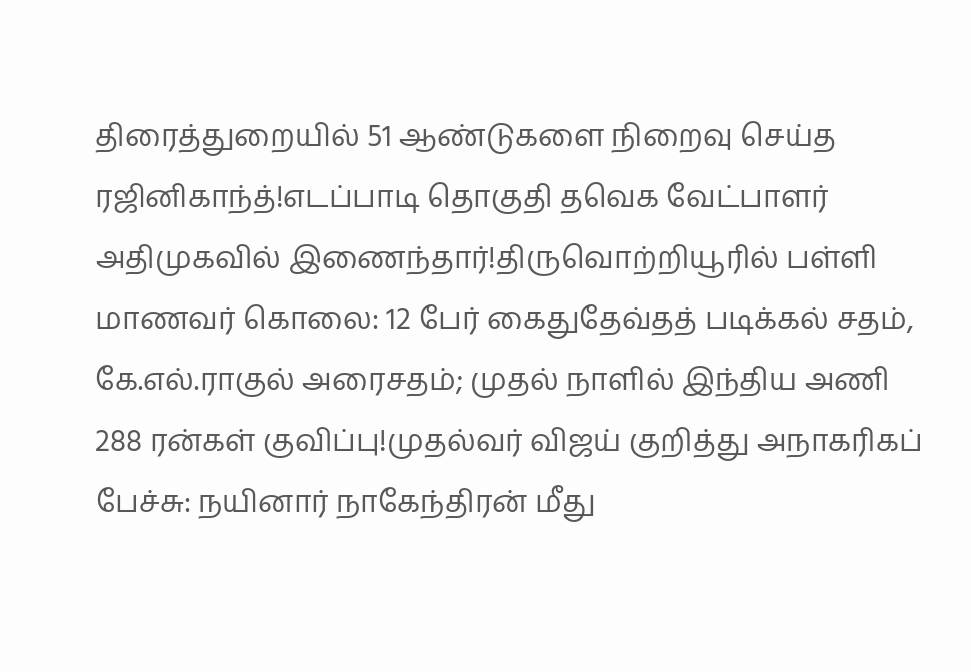திரைத்துறையில் 51 ஆண்டுகளை நிறைவு செய்த ரஜினிகாந்த்!எடப்பாடி தொகுதி தவெக வேட்பாளர் அதிமுகவில் இணைந்தார்!திருவொற்றியூரில் பள்ளி மாணவர் கொலை: 12 பேர் கைதுதேவ்தத் படிக்கல் சதம், கே.எல்.ராகுல் அரைசதம்; முதல் நாளில் இந்திய அணி 288 ரன்கள் குவிப்பு!முதல்வர் விஜய் குறித்து அநாகரிகப் பேச்சு: நயினார் நாகேந்திரன் மீது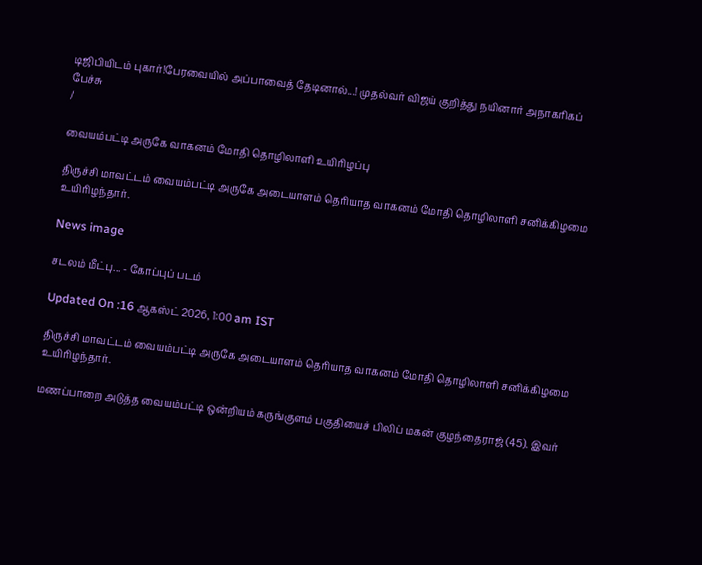டிஜிபியிடம் புகார்!பேரவையில் அப்பாவைத் தேடினால்...! முதல்வர் விஜய் குறித்து நயினார் அநாகரிகப் பேச்சு
/

வையம்பட்டி அருகே வாகனம் மோதி தொழிலாளி உயிரிழப்பு

திருச்சி மாவட்டம் வையம்பட்டி அருகே அடையாளம் தெரியாத வாகனம் மோதி தொழிலாளி சனிக்கிழமை உயிரிழந்தார்.

News image

சடலம் மீட்பு... - கோப்புப் படம்

Updated On :16 ஆகஸ்ட் 2026, 1:00 am IST

திருச்சி மாவட்டம் வையம்பட்டி அருகே அடையாளம் தெரியாத வாகனம் மோதி தொழிலாளி சனிக்கிழமை உயிரிழந்தார்.

மணப்பாறை அடுத்த வையம்பட்டி ஒன்றியம் கருங்குளம் பகுதியைச் பிலிப் மகன் குழந்தைராஜ் (45). இவர்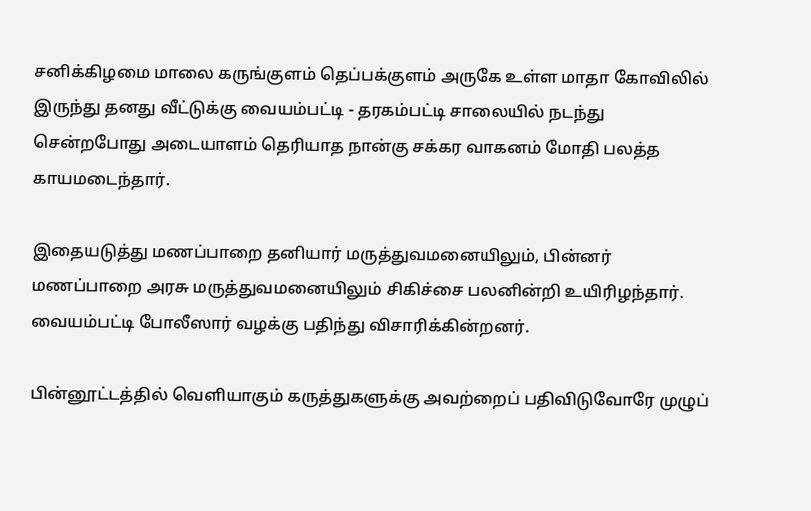சனிக்கிழமை மாலை கருங்குளம் தெப்பக்குளம் அருகே உள்ள மாதா கோவிலில் இருந்து தனது வீட்டுக்கு வையம்பட்டி - தரகம்பட்டி சாலையில் நடந்து சென்றபோது அடையாளம் தெரியாத நான்கு சக்கர வாகனம் மோதி பலத்த காயமடைந்தார்.

இதையடுத்து மணப்பாறை தனியார் மருத்துவமனையிலும், பின்னர் மணப்பாறை அரசு மருத்துவமனையிலும் சிகிச்சை பலனின்றி உயிரிழந்தார். வையம்பட்டி போலீஸார் வழக்கு பதிந்து விசாரிக்கின்றனர்.

பின்னூட்டத்தில் வெளியாகும் கருத்துகளுக்கு அவற்றைப் பதிவிடுவோரே முழுப்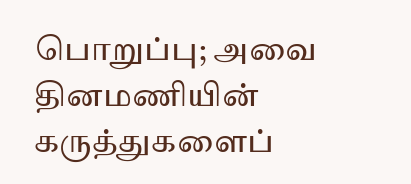பொறுப்பு; அவை தினமணியின் கருத்துகளைப்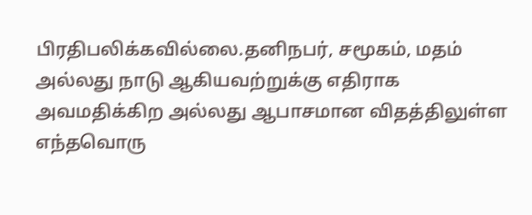பிரதிபலிக்கவில்லை.தனிநபர், சமூகம், மதம் அல்லது நாடு ஆகியவற்றுக்கு எதிராக அவமதிக்கிற அல்லது ஆபாசமான விதத்திலுள்ள எந்தவொரு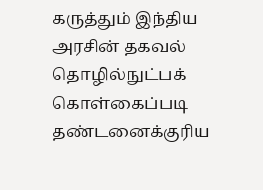கருத்தும் இந்திய அரசின் தகவல் தொழில்நுட்பக் கொள்கைப்படி தண்டனைக்குரிய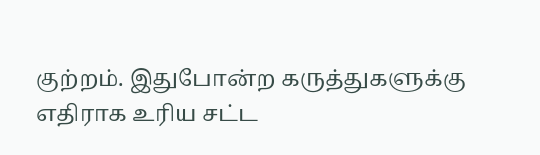குற்றம். இதுபோன்ற கருத்துகளுக்கு எதிராக உரிய சட்ட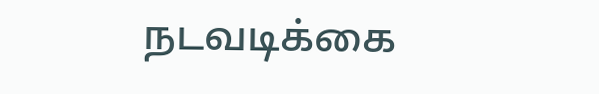நடவடிக்கை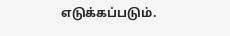எடுக்கப்படும்.